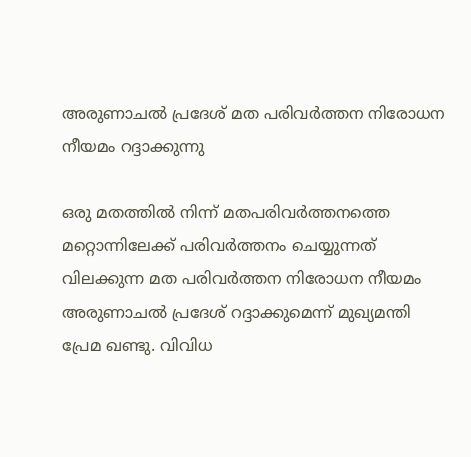അരുണാചല്‍ പ്രദേശ്‌ മത പരിവര്‍ത്തന നിരോധന നീയമം റദ്ദാക്കുന്നു

ഒരു മതത്തിൽ നിന്ന് മതപരിവർത്തനത്തെ മറ്റൊന്നിലേക്ക് പരിവര്‍ത്തനം ചെയ്യുന്നത് വിലക്കുന്ന മത പരിവര്‍ത്തന നിരോധന നീയമം അരുണാചല്‍ പ്രദേശ്‌ റദ്ദാക്കുമെന്ന് മുഖ്യമന്തി പ്രേമ ഖണ്ടു. വിവിധ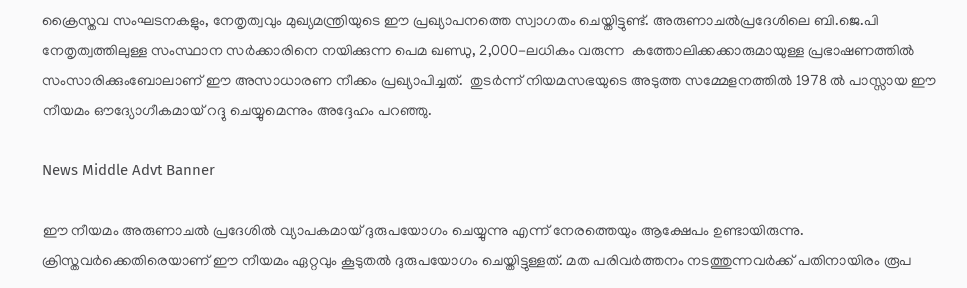ക്രൈസ്തവ സംഘടനകളും, നേതൃത്വവും മുഖ്യമന്ത്രിയുടെ ഈ പ്രഖ്യാപനത്തെ സ്വാഗതം ചെയ്തിട്ടുണ്ട്. അരുണാചൽപ്രദേശിലെ ബി.ജെ.പി നേതൃത്വത്തിലുള്ള സംസ്ഥാന സർക്കാരിനെ നയിക്കുന്ന പെമ ഖണ്ഡു, 2,000-ലധികം വരുന്ന  കത്തോലിക്കക്കാരുമായുള്ള പ്രഭാഷണത്തിൽ സംസാരിക്കുംബോലാണ് ഈ അസാധാരണ നീക്കം പ്രഖ്യാപിച്ചത്.  തുടർന്ന് നിയമസഭയുടെ അടുത്ത സമ്മേളനത്തിൽ 1978 ല്‍ പാസ്സായ ഈ നീയമം ഔദ്യോഗീകമായ് റദ്ദു ചെയ്യുമെന്നും അദ്ദേഹം പറഞ്ഞു.

News Middle Advt Banner

ഈ നീയമം അരുണാചല്‍ പ്രദേശില്‍ വ്യാപകമായ് ദുരുപയോഗം ചെയ്യുന്നു എന്ന് നേരത്തെയും ആക്ഷേപം ഉണ്ടായിരുന്നു. ക്രിസ്തവര്‍ക്കെതിരെയാണ് ഈ നീയമം ഏറ്റവും കൂടുതല്‍ ദുരുപയോഗം ചെയ്തിട്ടുള്ളത്. മത പരിവര്‍ത്തനം നടത്തുന്നവര്‍ക്ക് പതിനായിരം രൂപ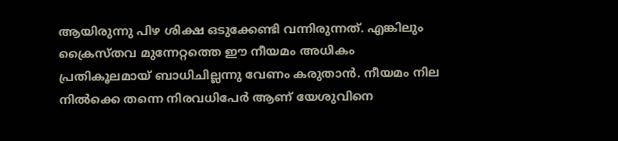ആയിരുന്നു പിഴ ശിക്ഷ ഒടുക്കേണ്ടി വന്നിരുന്നത്. എങ്കിലും ക്രൈസ്തവ മുന്നേറ്റത്തെ ഈ നീയമം അധികം പ്രതികൂലമായ് ബാധിചില്ലന്നു വേണം കരുതാന്‍. നീയമം നില നില്‍ക്കെ തന്നെ നിരവധിപേര്‍ ആണ് യേശുവിനെ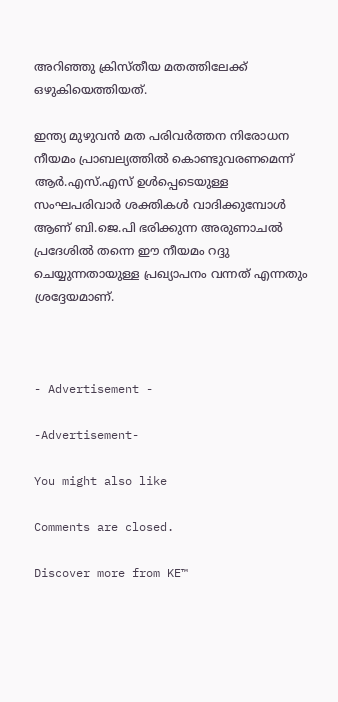അറിഞ്ഞു ക്രിസ്തീയ മതത്തിലേക്ക് ഒഴുകിയെത്തിയത്.

ഇന്ത്യ മുഴുവന്‍ മത പരിവര്‍ത്തന നിരോധന നീയമം പ്രാബല്യത്തില്‍ കൊണ്ടുവരണമെന്ന് ആര്‍.എസ്.എസ് ഉള്‍പ്പെടെയുള്ള സംഘപരിവാര്‍ ശക്തികള്‍ വാദിക്കുമ്പോള്‍ ആണ് ബി.ജെ.പി ഭരിക്കുന്ന അരുണാചല്‍ പ്രദേശില്‍ തന്നെ ഈ നീയമം റദ്ദു ചെയ്യുന്നതായുള്ള പ്രഖ്യാപനം വന്നത് എന്നതും ശ്രദ്ദേയമാണ്.



- Advertisement -

-Advertisement-

You might also like

Comments are closed.

Discover more from KE™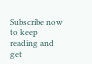Subscribe now to keep reading and get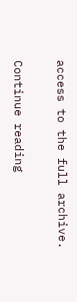access to the full archive.

Continue reading